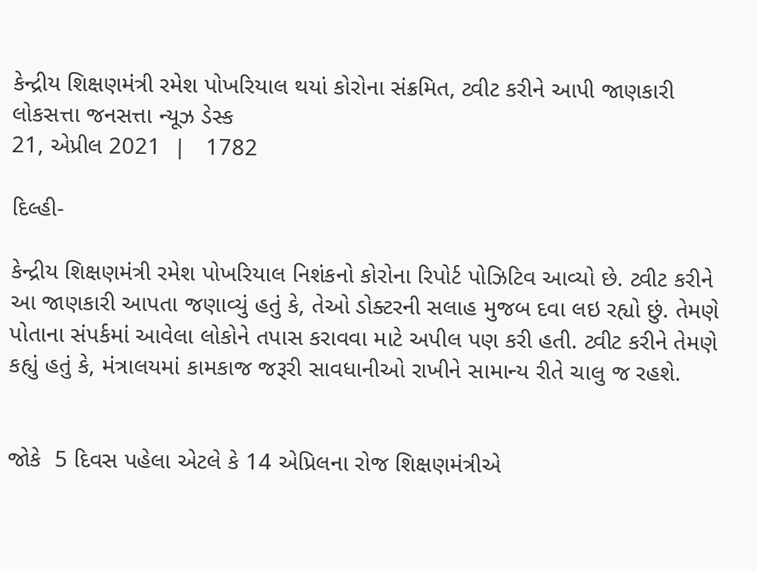કેન્દ્રીય શિક્ષણમંત્રી રમેશ પોખરિયાલ થયાં કોરોના સંક્રમિત, ટ્વીટ કરીને આપી જાણકારી
લોકસત્તા જનસત્તા ન્યૂઝ ડેસ્ક
21, એપ્રીલ 2021  |   1782

દિલ્હી-

કેન્દ્રીય શિક્ષણમંત્રી રમેશ પોખરિયાલ નિશંકનો કોરોના રિપોર્ટ પોઝિટિવ આવ્યો છે. ટ્વીટ કરીને આ જાણકારી આપતા જણાવ્યું હતું કે, તેઓ ડોક્ટરની સલાહ મુજબ દવા લઇ રહ્યો છું. તેમણે પોતાના સંપર્કમાં આવેલા લોકોને તપાસ કરાવવા માટે અપીલ પણ કરી હતી. ટ્વીટ કરીને તેમણે કહ્યું હતું કે, મંત્રાલયમાં કામકાજ જરૂરી સાવધાનીઓ રાખીને સામાન્ય રીતે ચાલુ જ રહશે.


જોકે  5 દિવસ પહેલા એટલે કે 14 એપ્રિલના રોજ શિક્ષણમંત્રીએ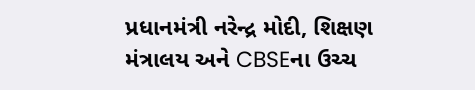પ્રધાનમંત્રી નરેન્દ્ર મોદી, શિક્ષણ મંત્રાલય અને CBSEના ઉચ્ચ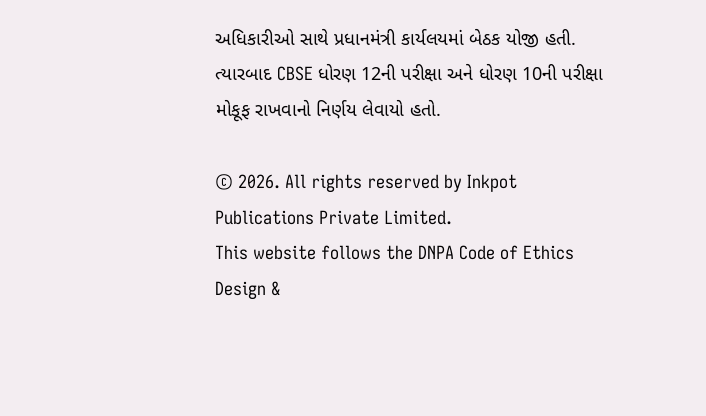અધિકારીઓ સાથે પ્રધાનમંત્રી કાર્યલયમાં બેઠક યોજી હતી. ત્યારબાદ CBSE ધોરણ 12ની પરીક્ષા અને ધોરણ 10ની પરીક્ષા મોકૂફ રાખવાનો નિર્ણય લેવાયો હતો.

© 2026. All rights reserved by Inkpot Publications Private Limited.
This website follows the DNPA Code of Ethics
Design &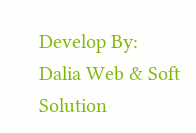Develop By:
Dalia Web & Soft Solution